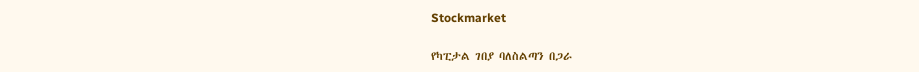Stockmarket

የካፒታል ገበያ ባለስልጣን በጋራ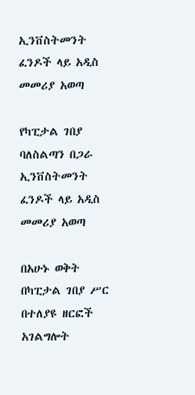ኢንቨስትመንት ፈንዶች ላይ አዲስ መመሪያ አወጣ

የካፒታል ገበያ ባለስልጣን በጋራ ኢንቨስትመንት ፈንዶች ላይ አዲስ መመሪያ አወጣ

በአሁኑ ወቅት በካፒታል ገበያ ሥር በተለያዩ ዘርፎች አገልግሎት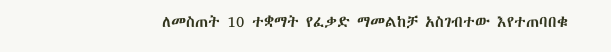ለመስጠት 10 ተቋማት የፈቃድ ማመልከቻ አስገብተው እየተጠባበቁ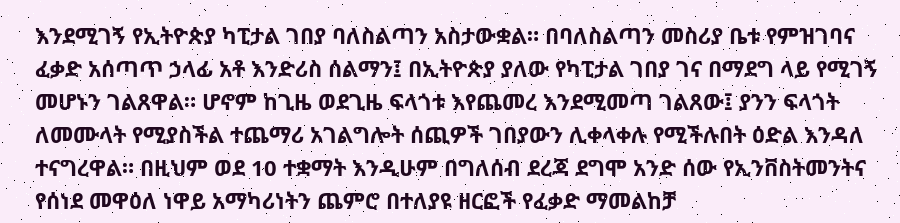እንደሚገኝ የኢትዮጵያ ካፒታል ገበያ ባለስልጣን አስታውቋል። በባለስልጣን መስሪያ ቤቱ የምዝገባና ፈቃድ አሰጣጥ ኃላፊ አቶ እንድሪስ ሰልማን፤ በኢትዮጵያ ያለው የካፒታል ገበያ ገና በማደግ ላይ የሚገኝ መሆኑን ገልጸዋል። ሆኖም ከጊዜ ወደጊዜ ፍላጎቱ እየጨመረ እንደሚመጣ ገልጸው፤ ያንን ፍላጎት ለመሙላት የሚያስችል ተጨማሪ አገልግሎት ሰጪዎች ገበያውን ሊቀላቀሉ የሚችሉበት ዕድል እንዳለ ተናግረዋል። በዚህም ወደ 10 ተቋማት እንዲሁም በግለሰብ ደረጃ ደግሞ አንድ ሰው የኢንቨስትመንትና የሰነደ መዋዕለ ነዋይ አማካሪነትን ጨምሮ በተለያዩ ዘርፎች የፈቃድ ማመልከቻ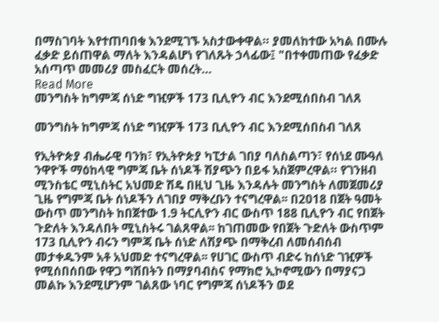በማስገባት እየተጠባበቁ እንደሚገኙ አስታውቀዋል። ያመለከተው አካል በሙሉ ፈቃድ ይሰጠዋል ማለት እንዳልሆነ የገለጹት ኃላፊው፤ "በተቀመጠው የፈቃድ አሰጣጥ መመሪያ መስፈርት መሰረት…
Read More
መንግስት ከግምጃ ሰነድ ግዢዎች 173 ቢሊዮን ብር እንደሚሰበስብ ገለጸ

መንግስት ከግምጃ ሰነድ ግዢዎች 173 ቢሊዮን ብር እንደሚሰበስብ ገለጸ

የኢትዮጵያ ብሔራዊ ባንክ፣ የኢትዮጵያ ካፒታል ገበያ ባለስልጣን፣ የሰነደ ሙዓለ ንዋዮች ማዕከላዊ ግምጃ ቤት ሰነዶች ሽያጭን በይፋ አስጀምረዋል። የገንዘብ ሚንስቴር ሚኒስትር አህመድ ሽዴ በዚህ ጊዜ እንዳሉት መንግስት ለመጀመሪያ ጊዜ የግምጃ ቤት ሰነዶችን ለገበያ ማቅረቡን ተናግረዋል፡፡ በ2018 በጀት ዓመት ውስጥ መንግስት ከበጀተው 1.9 ትርሊዮን ብር ውስጥ 188 ቢሊዮን ብር የበጀት ጉድለት እንዳለበት ሚኒስትሩ ገልጸዋል፡፡ ከገጠመው የበጀት ጉድለት ውስጥም 173 ቢሊዮን ብሩን ግምጃ ቤት ሰነድ ለሽያጭ በማቅረብ ለመሰብሰብ መታቀዱንም አቶ አህመድ ተናግረዋል፡፡ የሀገር ውስጥ ብድሩ ከሰነድ ገዢዎች የሚሰበሰበው የዋጋ ግሽበትን በማያባብስና የማክሮ ኢኮኖሚውን በማያናጋ መልኩ እንደሚሆንም ገልጸው ነባር የግምጃ ሰነዶችን ወደ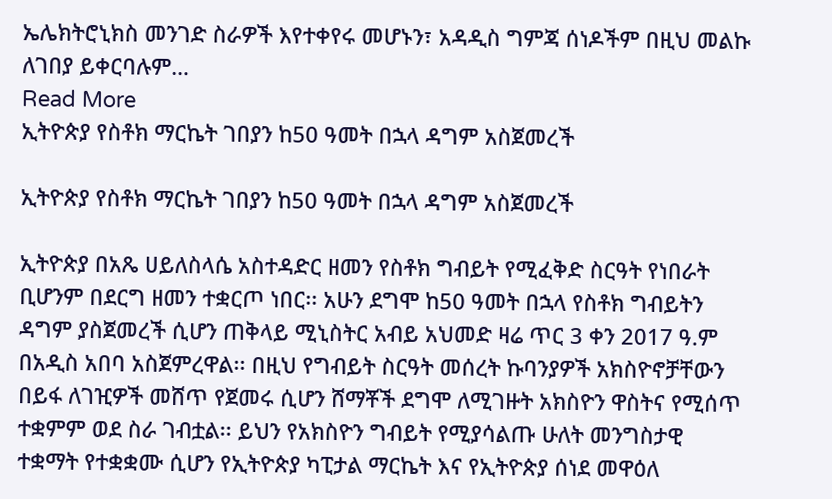ኤሌክትሮኒክስ መንገድ ስራዎች እየተቀየሩ መሆኑን፣ አዳዲስ ግምጃ ሰነዶችም በዚህ መልኩ ለገበያ ይቀርባሉም…
Read More
ኢትዮጵያ የስቶክ ማርኬት ገበያን ከ50 ዓመት በኋላ ዳግም አስጀመረች

ኢትዮጵያ የስቶክ ማርኬት ገበያን ከ50 ዓመት በኋላ ዳግም አስጀመረች

ኢትዮጵያ በአጼ ሀይለስላሴ አስተዳድር ዘመን የስቶክ ግብይት የሚፈቅድ ስርዓት የነበራት ቢሆንም በደርግ ዘመን ተቋርጦ ነበር፡፡ አሁን ደግሞ ከ50 ዓመት በኋላ የስቶክ ግብይትን ዳግም ያስጀመረች ሲሆን ጠቅላይ ሚኒስትር አብይ አህመድ ዛሬ ጥር 3 ቀን 2017 ዓ.ም በአዲስ አበባ አስጀምረዋል፡፡ በዚህ የግብይት ስርዓት መሰረት ኩባንያዎች አክስዮኖቻቸውን በይፋ ለገዢዎች መሸጥ የጀመሩ ሲሆን ሸማቾች ደግሞ ለሚገዙት አክስዮን ዋስትና የሚሰጥ ተቋምም ወደ ስራ ገብቷል፡፡ ይህን የአክስዮን ግብይት የሚያሳልጡ ሁለት መንግስታዊ ተቋማት የተቋቋሙ ሲሆን የኢትዮጵያ ካፒታል ማርኬት እና የኢትዮጵያ ሰነደ መዋዕለ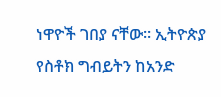ነዋዮች ገበያ ናቸው፡፡ ኢትዮጵያ የስቶክ ግብይትን ከአንድ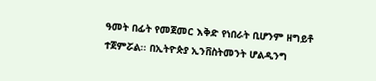ዓመት በፊት የመጀመር እቅድ የነበራት ቢሆንም ዘግይቶ ተጀምሯል፡፡ በኢትዮጵያ ኢንቨስትመንት ሆልዲንግ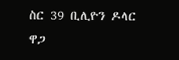ስር 39 ቢሊዮን ዶላር ዋጋ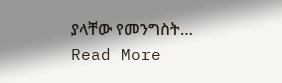ያላቸው የመንግስት…
Read More